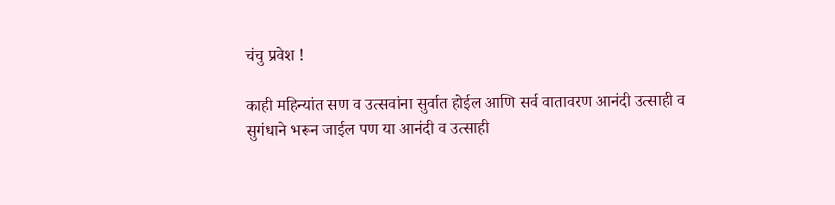चंचु प्रवेश !

काही महिन्यांत सण व उत्सवांना सुर्वात होईल आणि सर्व वातावरण आनंदी उत्साही व सुगंधाने भरून जाईल पण या आनंदी व उत्साही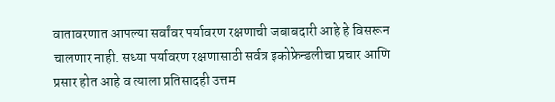वातावरणात आपल्या सर्वांवर पर्यावरण रक्षणाची जबाबदारी आहे हे विसरून चालणार नाही. सध्या पर्यावरण रक्षणासाठी सर्वत्र इकोफ्रेन्डलीचा प्रचार आणि प्रसार होत आहे व त्याला प्रतिसादही उत्तम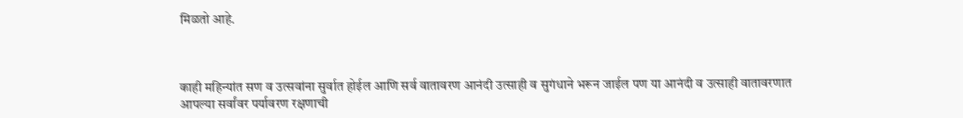मिळतो आहे.



काही महिन्यांत सण व उत्सवांना सुर्वात होईल आणि सर्व वातावरण आनंदी उत्साही व सुगंधाने भरून जाईल पण या आनंदी व उत्साही वातावरणात आपल्या सर्वांवर पर्यावरण रक्षणाची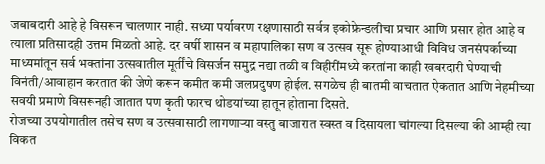जबाबदारी आहे हे विसरून चालणार नाही. सध्या पर्यावरण रक्षणासाठी सर्वत्र इकोफ्रेन्डलीचा प्रचार आणि प्रसार होत आहे व त्याला प्रतिसादही उत्तम मिळतो आहे. दर वर्षी शासन व महापालिका सण व उत्सव सूरू होण्याआधी विविध जनसंपर्काच्या माध्यमांतून सर्व भक्तांना उत्सवातील मूर्तींचे विसर्जन समुद्र नद्या तळी व विहीरींमध्ये करतांना काही खबरदारी घेण्याची विनंती/आवाहान करतात की जेणे करून कमीत कमी जलप्रदुषण होईल. सगळेच ही बातमी वाचतात ऐकतात आणि नेहमीच्या सवयी प्रमाणे विसरूनही जातात पण कृती फारच थोडयांच्या हातून होताना दिसते.
रोजच्या उपयोगातील तसेच सण व उत्सवासाठी लागणार्‍या वस्तु बाजारात स्वस्त व दिसायला चांगल्या दिसल्या की आम्ही त्या विकत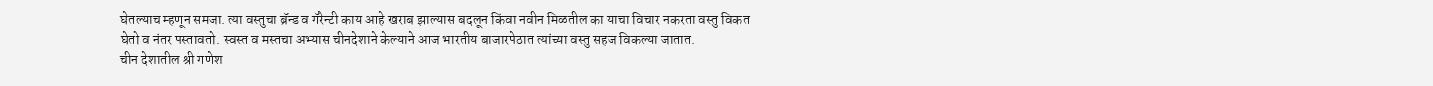घेतल्याच म्हणून समजा. त्या वस्तुचा ब्रॅन्ड व गॅरेन्टी काय आहे खराब झाल्यास बदलून किंवा नवीन मिळतील का याचा विचार नकरता वस्तु विकत घेतो व नंतर पस्तावतो. स्वस्त व मस्तचा अभ्यास चीनदेशाने केल्याने आज भारतीय बाजारपेठात त्यांच्या वस्तु सहज विकल्या जातात.
चीन देशातील श्री गणेश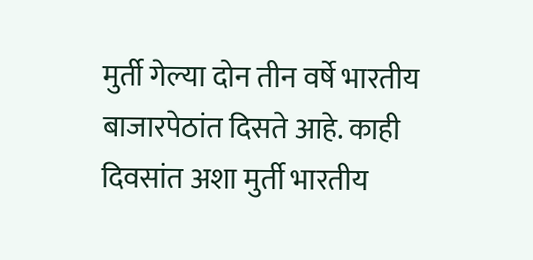मुर्ती गेल्या दोन तीन वर्षे भारतीय बाजारपेठांत दिसते आहे. काही दिवसांत अशा मुर्ती भारतीय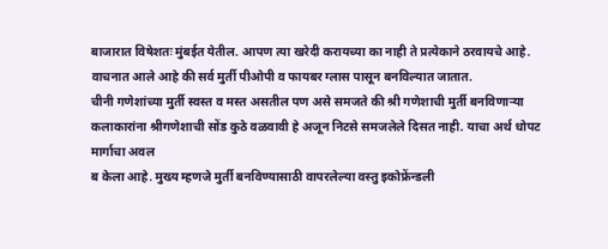बाजारात विषेशतः मुंबईत येतील. आपण त्या खरेदी करायच्या का नाही ते प्रत्येकाने ठरवायचे आहे. वाचनात आले आहे की सर्व मुर्ती पीओपी व फायबर ग्लास पासून बनविल्यात जातात.
चीनी गणेशांच्या मुर्ती स्वस्त व मस्त असतील पण असे समजते की श्री गणेशाची मुर्ती बनविणार्‍या कलाकारांना श्रीगणेशाची सोंड कुठे वळवावी हे अजून निटसे समजलेले दिसत नाही. याचा अर्थ धोपट मार्गाचा अवल
ब केला आहे. मुख्य म्हणजे मुर्ती बनविण्यासाठी वापरलेल्या वस्तु इकोफ्रेंन्डली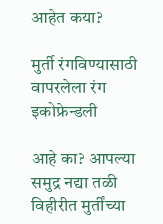आहेत कया?

मुर्ती रंगविण्यासाठी वापरलेला रंग इकोफ्रेन्डली

आहे का? आपल्या समुद्र नद्या तळी विहीरीत मुर्तींच्या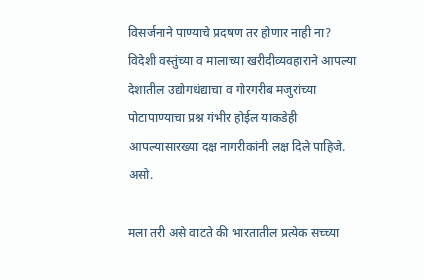विसर्जनाने पाण्याचे प्रदषण तर होणार नाही ना? विदेशी वस्तुंच्या व मालाच्या खरीदीव्यवहाराने आपल्या देशातील उद्योगधंद्याचा व गोरगरीब मजुरांच्या पोटापाण्याचा प्रश्न गंभीर होईल याकडेही आपल्यासारख्या दक्ष नागरीकांनी लक्ष दिले पाहिजे. असो.

मला तरी असे वाटते की भारतातील प्रत्येक सच्च्या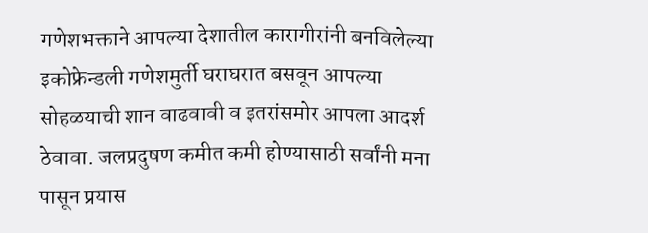गणेशभक्ताने आपल्या देशातील कारागीरांनी बनविलेल्या इकोफ्रेन्डली गणेशमुर्ती घराघरात बसवून आपल्या सोहळयाची शान वाढवावी व इतरांसमोर आपला आदर्श ठेवावा. जलप्रदुषण कमीत कमी होण्यासाठी सर्वांनी मना पासून प्रयास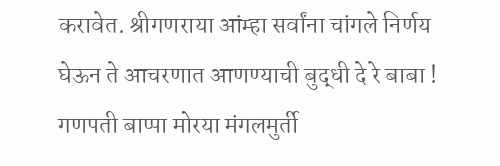करावेत. श्रीगणराया आंम्हा सर्वांना चांगले निर्णय घेऊन ते आचरणात आणण्याची बुद्धी दे रे बाबा ! गणपती बाप्पा मोरया मंगलमुर्ती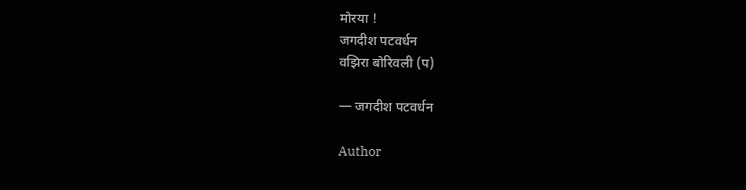मोरया !
जगदीश पटवर्धन
वझिरा बोरिवली (प)

— जगदीश पटवर्धन

Author